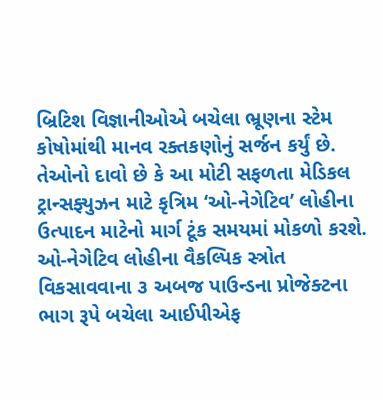બ્રિટિશ વિજ્ઞાનીઓએ બચેલા ભ્રૂણના સ્ટેમ કોષોમાંથી માનવ રક્તકણોનું સર્જન કર્યું છે. તેઓનો દાવો છે કે આ મોટી સફળતા મેડિકલ ટ્રાન્સફ્યુઝન માટે કૃત્રિમ ‘ઓ-નેગેટિવ’ લોહીના ઉત્પાદન માટેનો માર્ગ ટૂંક સમયમાં મોકળો કરશે.
ઓ-નેગેટિવ લોહીના વૈકલ્પિક સ્ત્રોત વિકસાવવાના ૩ અબજ પાઉન્ડના પ્રોજેક્ટના ભાગ રૂપે બચેલા આઈપીએફ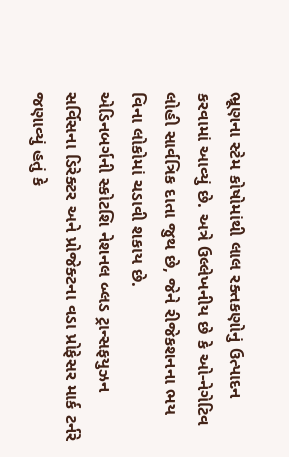ભ્રૂણના સ્ટેમ કોષોમાંથી લાલ રક્તકણોનું ઉત્પાદન કરવામાં આવ્યું છે. અત્રે ઉલ્લેખનીય છે કે ઓ-નેગેટિવ લોહી સાર્વત્રિક દાતા જુથ છે, જેને રીજેકશનના ભય વિના લોકોમાં ચડાવી શકાય છે.
એડિનબર્ગની સ્કોટશિ નેશનલ બ્લડ ટ્રાન્સફયુઝન સર્વિસના ડિરેક્ટર અને પ્રોજેક્ટના વડા પ્રોફેસર માર્ક ટર્નરે જણાવ્યું હતું કે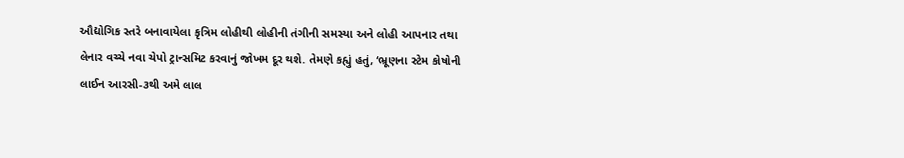ઔદ્યોગિક સ્તરે બનાવાયેલા કૃત્રિમ લોહીથી લોહીની તંગીની સમસ્યા અને લોહી આપનાર તથા લેનાર વચ્ચે નવા ચેપો ટ્રાન્સમિટ કરવાનું જોખમ દૂર થશે. તેમણે કહ્યું હતું, ‘ભ્રૂણના સ્ટેમ કોષોની લાઈન આરસી-૩થી અમે લાલ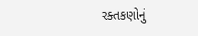રક્તકણોનું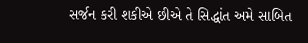સર્જન કરી શકીએ છીએ તે સિદ્ધાંત અમે સાબિત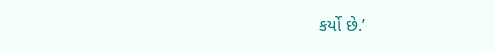કર્યો છે.’